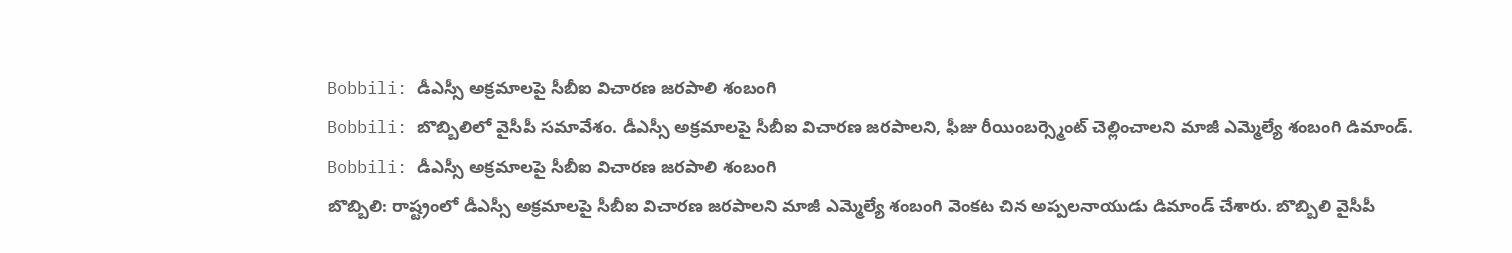Bobbili: డీఎస్సీ అక్రమాలపై సీబీఐ విచారణ జరపాలి శంబంగి
Bobbili: బొబ్బిలిలో వైసీపీ సమావేశం. డీఎస్సీ అక్రమాలపై సీబీఐ విచారణ జరపాలని, ఫీజు రీయింబర్స్మెంట్ చెల్లించాలని మాజీ ఎమ్మెల్యే శంబంగి డిమాండ్.
Bobbili: డీఎస్సీ అక్రమాలపై సీబీఐ విచారణ జరపాలి శంబంగి
బొబ్బిలి: రాష్ట్రంలో డీఎస్సీ అక్రమాలపై సీబీఐ విచారణ జరపాలని మాజీ ఎమ్మెల్యే శంబంగి వెంకట చిన అప్పలనాయుడు డిమాండ్ చేశారు. బొబ్బిలి వైసీపీ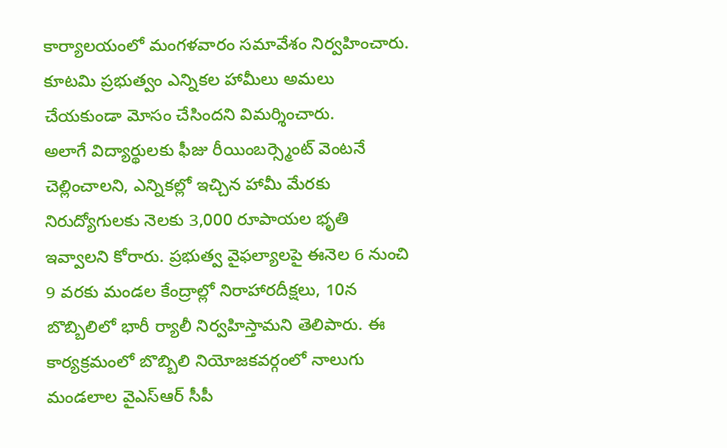కార్యాలయంలో మంగళవారం సమావేశం నిర్వహించారు. కూటమి ప్రభుత్వం ఎన్నికల హామీలు అమలు చేయకుండా మోసం చేసిందని విమర్శించారు.
అలాగే విద్యార్థులకు ఫీజు రీయింబర్స్మెంట్ వెంటనే చెల్లించాలని, ఎన్నికల్లో ఇచ్చిన హామీ మేరకు నిరుద్యోగులకు నెలకు 3,000 రూపాయల భృతి ఇవ్వాలని కోరారు. ప్రభుత్వ వైఫల్యాలపై ఈనెల 6 నుంచి 9 వరకు మండల కేంద్రాల్లో నిరాహారదీక్షలు, 10న బొబ్బిలిలో భారీ ర్యాలీ నిర్వహిస్తామని తెలిపారు. ఈ కార్యక్రమంలో బొబ్బిలి నియోజకవర్గంలో నాలుగు మండలాల వైఎస్ఆర్ సీపీ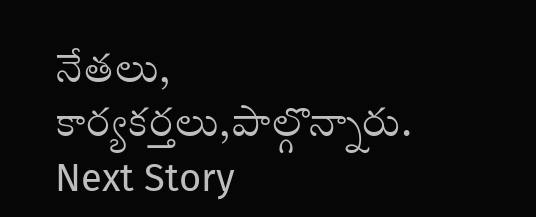నేతలు, కార్యకర్తలు,పాల్గొన్నారు.
Next Story